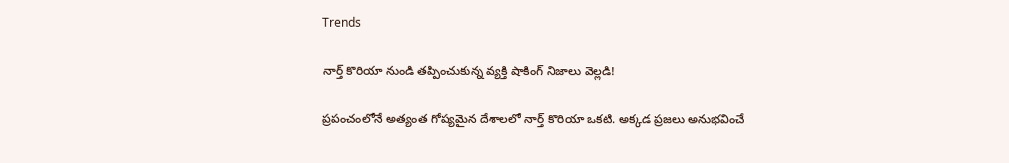Trends

నార్త్ కొరియా నుండి తప్పించుకున్న వ్యక్తి షాకింగ్ నిజాలు వెల్లడి!

ప్రపంచంలోనే అత్యంత గోప్యమైన దేశాలలో నార్త్ కొరియా ఒకటి. అక్కడ ప్రజలు అనుభవించే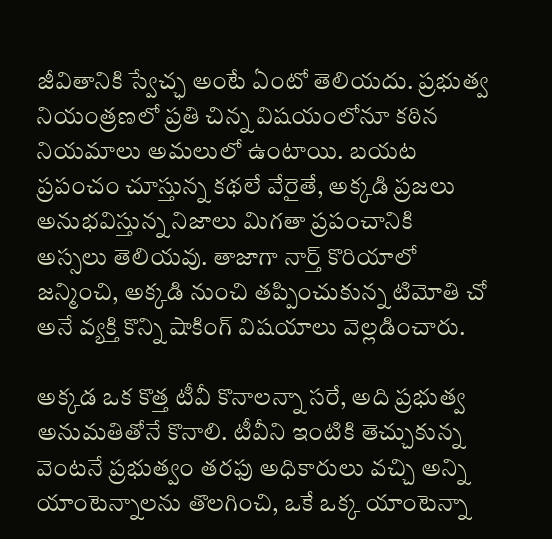జీవితానికి స్వేచ్ఛ అంటే ఏంటో తెలియదు. ప్రభుత్వ నియంత్రణలో ప్రతి చిన్న విషయంలోనూ కఠిన నియమాలు అమలులో ఉంటాయి. బయట ప్రపంచం చూస్తున్న కథలే వేరైతే, అక్కడి ప్రజలు అనుభవిస్తున్న నిజాలు మిగతా ప్రపంచానికి అస్సలు తెలియవు. తాజాగా నార్త్ కొరియాలో జన్మించి, అక్కడి నుంచి తప్పించుకున్న టిమోతి చో అనే వ్యక్తి కొన్ని షాకింగ్ విషయాలు వెల్లడించారు.

అక్కడ ఒక కొత్త టీవీ కొనాలన్నా సరే, అది ప్రభుత్వ అనుమతితోనే కొనాలి. టీవీని ఇంటికి తెచ్చుకున్న వెంటనే ప్రభుత్వం తరఫు అధికారులు వచ్చి అన్ని యాంటెన్నాలను తొలగించి, ఒకే ఒక్క యాంటెన్నా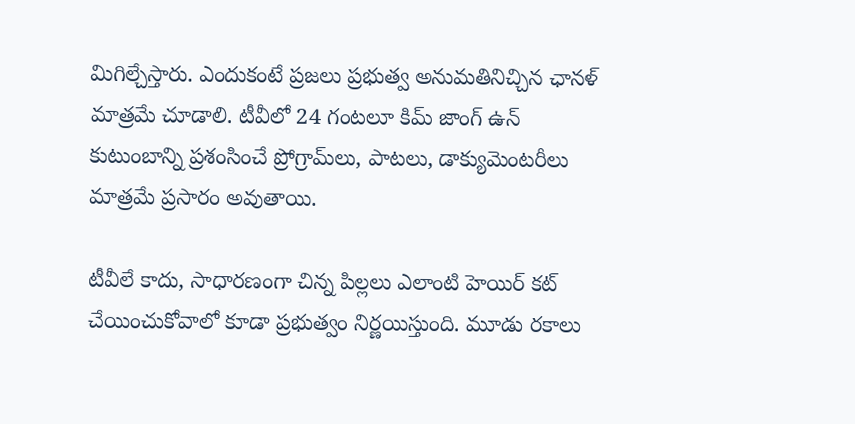మిగిల్చేస్తారు. ఎందుకంటే ప్రజలు ప్రభుత్వ అనుమతినిచ్చిన ఛానళ్ మాత్రమే చూడాలి. టీవీలో 24 గంటలూ కిమ్ జాంగ్ ఉన్ కుటుంబాన్ని ప్రశంసించే ప్రోగ్రామ్‌లు, పాటలు, డాక్యుమెంటరీలు మాత్రమే ప్రసారం అవుతాయి.

టీవీలే కాదు, సాధారణంగా చిన్న పిల్లలు ఎలాంటి హెయిర్ కట్ చేయించుకోవాలో కూడా ప్రభుత్వం నిర్ణయిస్తుంది. మూడు రకాలు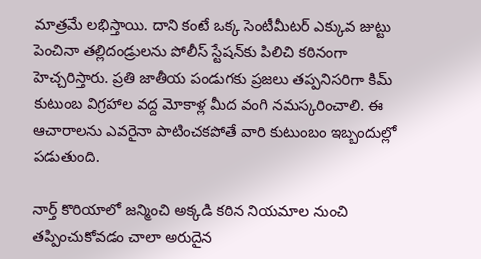మాత్రమే లభిస్తాయి. దాని కంటే ఒక్క సెంటీమీటర్ ఎక్కువ జుట్టు పెంచినా తల్లిదండ్రులను పోలీస్ స్టేషన్‌కు పిలిచి కఠినంగా హెచ్చరిస్తారు. ప్రతి జాతీయ పండుగకు ప్రజలు తప్పనిసరిగా కిమ్ కుటుంబ విగ్రహాల వద్ద మోకాళ్ల మీద వంగి నమస్కరించాలి. ఈ ఆచారాలను ఎవరైనా పాటించకపోతే వారి కుటుంబం ఇబ్బందుల్లో పడుతుంది.

నార్త్ కొరియాలో జన్మించి అక్కడి కఠిన నియమాల నుంచి తప్పించుకోవడం చాలా అరుదైన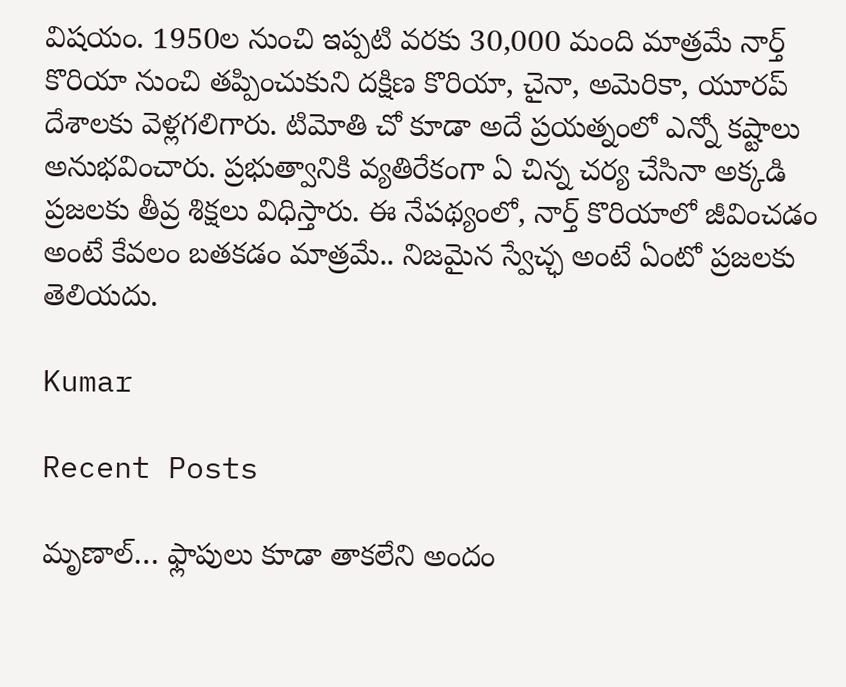విషయం. 1950ల నుంచి ఇప్పటి వరకు 30,000 మంది మాత్రమే నార్త్ కొరియా నుంచి తప్పించుకుని దక్షిణ కొరియా, చైనా, అమెరికా, యూరప్ దేశాలకు వెళ్లగలిగారు. టిమోతి చో కూడా అదే ప్రయత్నంలో ఎన్నో కష్టాలు అనుభవించారు. ప్రభుత్వానికి వ్యతిరేకంగా ఏ చిన్న చర్య చేసినా అక్కడి ప్రజలకు తీవ్ర శిక్షలు విధిస్తారు. ఈ నేపథ్యంలో, నార్త్ కొరియాలో జీవించడం అంటే కేవలం బతకడం మాత్రమే.. నిజమైన స్వేచ్ఛ అంటే ఏంటో ప్రజలకు తెలియదు.

Kumar

Recent Posts

మృణాల్… ఫ్లాపులు కూడా తాకలేని అందం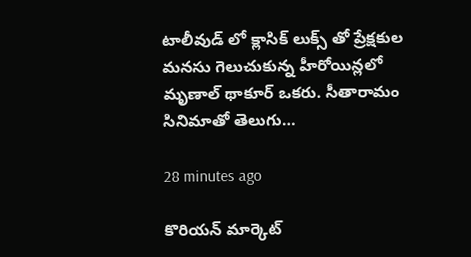టాలీవుడ్ లో క్లాసిక్ లుక్స్ తో ప్రేక్షకుల మనసు గెలుచుకున్న హీరోయిన్లలో మృణాల్ థాకూర్ ఒకరు. సీతారామం సినిమాతో తెలుగు…

28 minutes ago

కొరియన్ మార్కెట్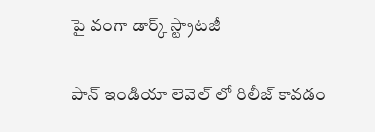పై వంగా డార్క్ స్ట్రాటజీ

పాన్ ఇండియా లెవెల్ లో రిలీజ్ కావడం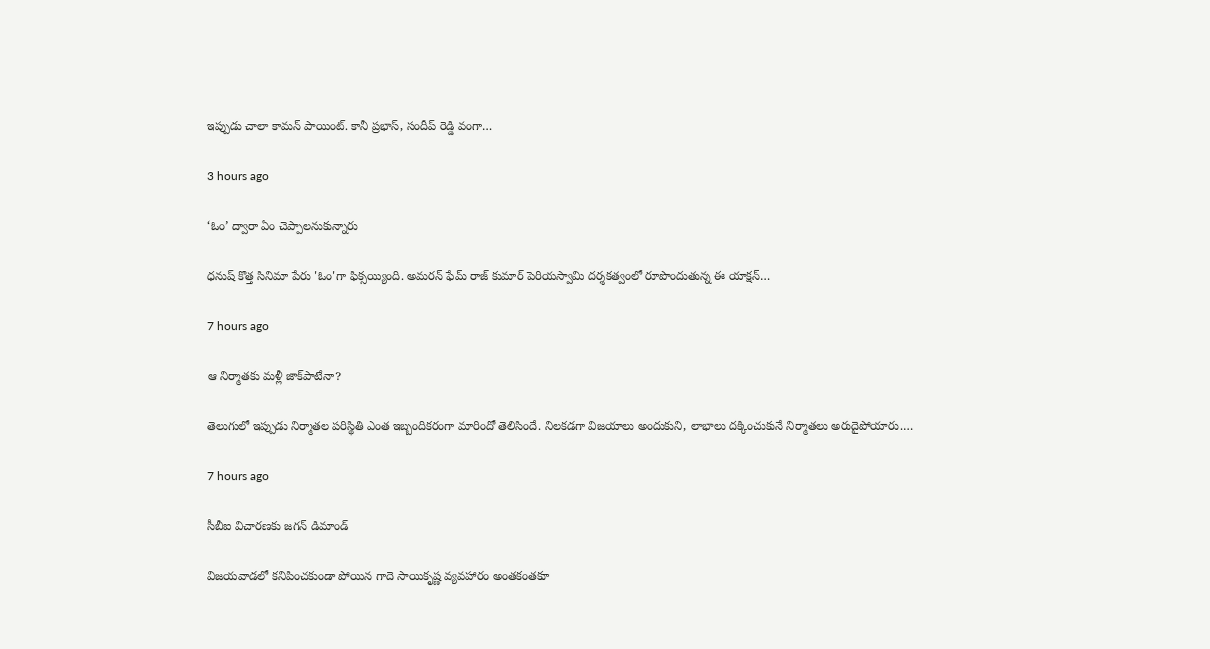ఇప్పుడు చాలా కామన్ పాయింట్. కానీ ప్రభాస్, సందీప్ రెడ్డి వంగా…

3 hours ago

‘ఓం’ ద్వారా ఏం చెప్పాలనుకున్నారు

ధనుష్ కొత్త సినిమా పేరు 'ఓం'గా ఫిక్సయ్యింది. అమరన్ ఫేమ్ రాజ్ కుమార్ పెరియస్వామి దర్శకత్వంలో రూపొందుతున్న ఈ యాక్షన్…

7 hours ago

ఆ నిర్మాతకు మళ్లీ జాక్‌పాటేనా?

తెలుగులో ఇప్పుడు నిర్మాతల పరిస్థితి ఎంత ఇబ్బందికరంగా మారిందో తెలిసిందే. నిలకడగా విజయాలు అందుకుని, లాభాలు దక్కించుకునే నిర్మాతలు అరుదైపోయారు.…

7 hours ago

సీబీఐ విచారణకు జగన్ డిమాండ్

విజయవాడలో కనిపించకుండా పోయిన గాదె సాయికృష్ణ వ్యవహారం అంతకంతకూ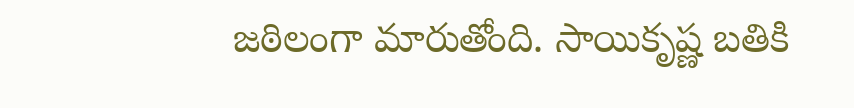జఠిలంగా మారుతోంది. సాయికృష్ణ బతికి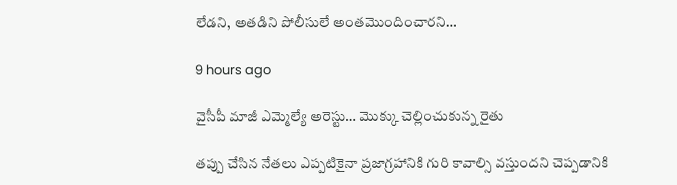లేడని, అతడిని పోలీసులే అంతమొందించారని…

9 hours ago

వైసీపీ మాజీ ఎమ్మెల్యే అరెస్టు… మొక్కు చెల్లించుకున్న రైతు

తప్పు చేసిన నేతలు ఎప్పటికైనా ప్రజాగ్రహానికి గురి కావాల్సి వస్తుందని చెప్పడానికి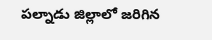పల్నాడు జిల్లాలో జరిగిన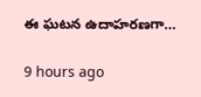ఈ ఘటన ఉదాహరణగా…

9 hours ago